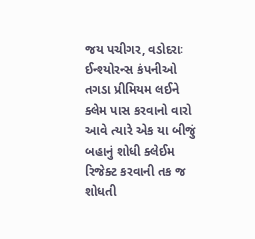જય પચીગર, વડોદરાઃ ઈન્શ્યોરન્સ કંપનીઓ તગડા પ્રીમિયમ લઈને ક્લેમ પાસ કરવાનો વારો આવે ત્યારે એક યા બીજું બહાનું શોધી ક્લેઈમ રિજેક્ટ કરવાની તક જ શોધતી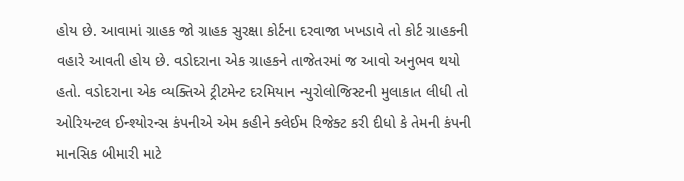હોય છે. આવામાં ગ્રાહક જો ગ્રાહક સુરક્ષા કોર્ટના દરવાજા ખખડાવે તો કોર્ટ ગ્રાહકની વહારે આવતી હોય છે. વડોદરાના એક ગ્રાહકને તાજેતરમાં જ આવો અનુભવ થયો હતો. વડોદરાના એક વ્યક્તિએ ટ્રીટમેન્ટ દરમિયાન ન્યુરોલોજિસ્ટની મુલાકાત લીધી તો ઓરિયન્ટલ ઈન્શ્યોરન્સ કંપનીએ એમ કહીને ક્લેઈમ રિજેક્ટ કરી દીધો કે તેમની કંપની માનસિક બીમારી માટે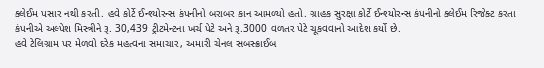ક્લેઈમ પસાર નથી કરતી. હવે કોર્ટે ઈન્શ્યોરન્સ કંપનીનો બરાબર કાન આમળ્યો હતો. ગ્રાહક સુરક્ષા કોર્ટે ઈન્શ્યોરન્સ કંપનીનો ક્લેઈમ રિજેક્ટ કરતા કંપનીએ અલ્પેશ મિસ્ત્રીને રૂ. 30,439 ટ્રીટમેન્ટના ખર્ચ પેટે અને રૂ.3000 વળતર પેટે ચૂકવવાનો આદેશ કર્યો છે.
હવે ટેલિગ્રામ પર મેળવો દરેક મહત્વના સમાચાર, અમારી ચેનલ સબસ્ક્રાઈબ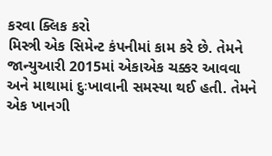કરવા ક્લિક કરો
મિસ્ત્રી એક સિમેન્ટ કંપનીમાં કામ કરે છે. તેમને જાન્યુઆરી 2015માં એકાએક ચક્કર આવવા અને માથામાં દુઃખાવાની સમસ્યા થઈ હતી. તેમને એક ખાનગી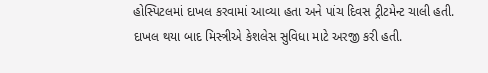હોસ્પિટલમાં દાખલ કરવામાં આવ્યા હતા અને પાંચ દિવસ ટ્રીટમેન્ટ ચાલી હતી. દાખલ થયા બાદ મિસ્ત્રીએ કેશલેસ સુવિધા માટે અરજી કરી હતી.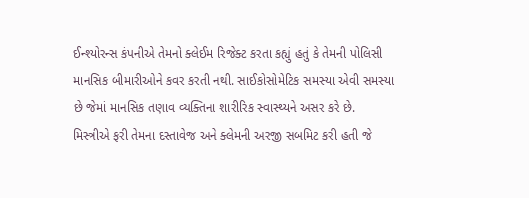ઈન્શ્યોરન્સ કંપનીએ તેમનો ક્લેઈમ રિજેક્ટ કરતા કહ્યું હતું કે તેમની પોલિસી માનસિક બીમારીઓને કવર કરતી નથી. સાઈકોસોમેટિક સમસ્યા એવી સમસ્યા છે જેમાં માનસિક તણાવ વ્યક્તિના શારીરિક સ્વાસ્થ્યને અસર કરે છે.
મિસ્ત્રીએ ફરી તેમના દસ્તાવેજ અને ક્લેમની અરજી સબમિટ કરી હતી જે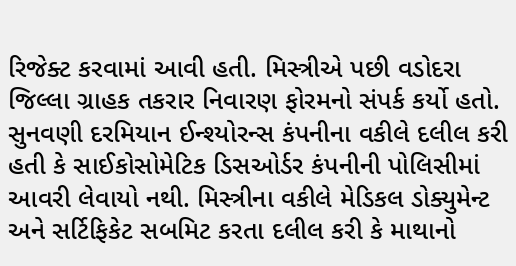રિજેક્ટ કરવામાં આવી હતી. મિસ્ત્રીએ પછી વડોદરા જિલ્લા ગ્રાહક તકરાર નિવારણ ફોરમનો સંપર્ક કર્યો હતો. સુનવણી દરમિયાન ઈન્શ્યોરન્સ કંપનીના વકીલે દલીલ કરી હતી કે સાઈકોસોમેટિક ડિસઓર્ડર કંપનીની પોલિસીમાં આવરી લેવાયો નથી. મિસ્ત્રીના વકીલે મેડિકલ ડોક્યુમેન્ટ અને સર્ટિફિકેટ સબમિટ કરતા દલીલ કરી કે માથાનો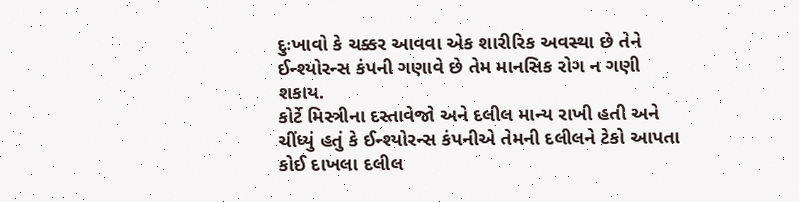દુઃખાવો કે ચક્કર આવવા એક શારીરિક અવસ્થા છે તેને ઈન્શ્યોરન્સ કંપની ગણાવે છે તેમ માનસિક રોગ ન ગણી શકાય.
કોર્ટે મિસ્ત્રીના દસ્તાવેજો અને દલીલ માન્ય રાખી હતી અને ચીંધ્યું હતું કે ઈન્શ્યોરન્સ કંપનીએ તેમની દલીલને ટેકો આપતા કોઈ દાખલા દલીલ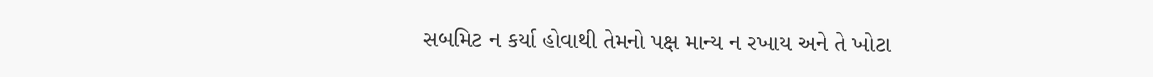સબમિટ ન કર્યા હોવાથી તેમનો પક્ષ માન્ય ન રખાય અને તે ખોટા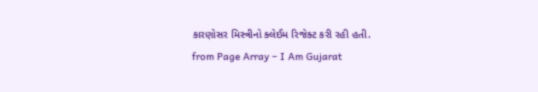કારણોસર મિસ્ત્રીનો ક્લેઈમ રિજેક્ટ કરી રહી હતી.
from Page Array – I Am Gujarat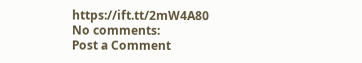https://ift.tt/2mW4A80
No comments:
Post a Comment